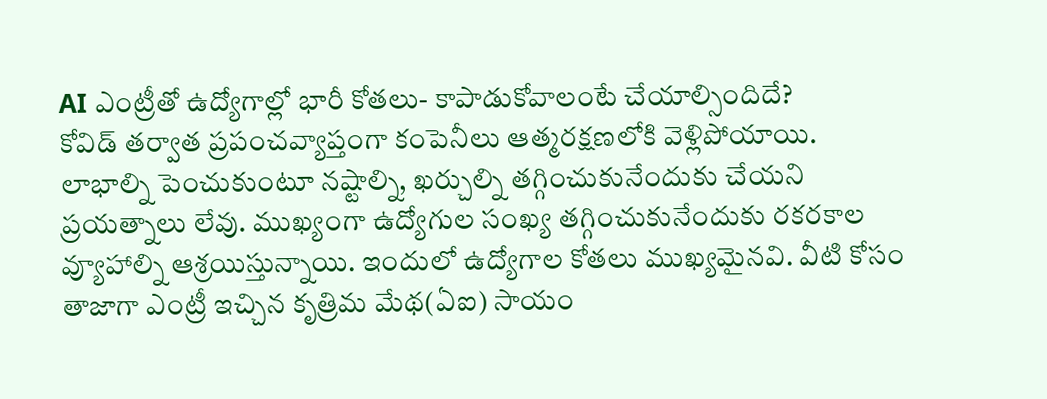AI ఎంట్రీతో ఉద్యోగాల్లో భారీ కోతలు- కాపాడుకోవాలంటే చేయాల్సిందిదే?
కోవిడ్ తర్వాత ప్రపంచవ్యాప్తంగా కంపెనీలు ఆత్మరక్షణలోకి వెళ్లిపోయాయి. లాభాల్ని పెంచుకుంటూ నష్టాల్ని, ఖర్చుల్ని తగ్గించుకునేందుకు చేయని ప్రయత్నాలు లేవు. ముఖ్యంగా ఉద్యోగుల సంఖ్య తగ్గించుకునేందుకు రకరకాల వ్యూహాల్ని ఆశ్రయిస్తున్నాయి. ఇందులో ఉద్యోగాల కోతలు ముఖ్యమైనవి. వీటి కోసం తాజాగా ఎంట్రీ ఇచ్చిన కృత్రిమ మేథ(ఏఐ) సాయం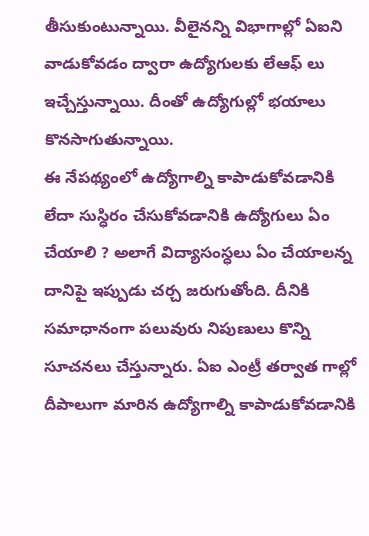తీసుకుంటున్నాయి. వీలైనన్ని విభాగాల్లో ఏఐని వాడుకోవడం ద్వారా ఉద్యోగులకు లేఆఫ్ లు ఇచ్చేస్తున్నాయి. దీంతో ఉద్యోగుల్లో భయాలు కొనసాగుతున్నాయి.
ఈ నేపథ్యంలో ఉద్యోగాల్ని కాపాడుకోవడానికి లేదా సుస్ధిరం చేసుకోవడానికి ఉద్యోగులు ఏం చేయాలి ? అలాగే విద్యాసంస్ధలు ఏం చేయాలన్న దానిపై ఇప్పుడు చర్చ జరుగుతోంది. దీనికి సమాధానంగా పలువురు నిపుణులు కొన్ని సూచనలు చేస్తున్నారు. ఏఐ ఎంట్రీ తర్వాత గాల్లో దీపాలుగా మారిన ఉద్యోగాల్ని కాపాడుకోవడానికి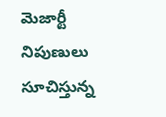మెజార్టీ నిపుణులు సూచిస్తున్న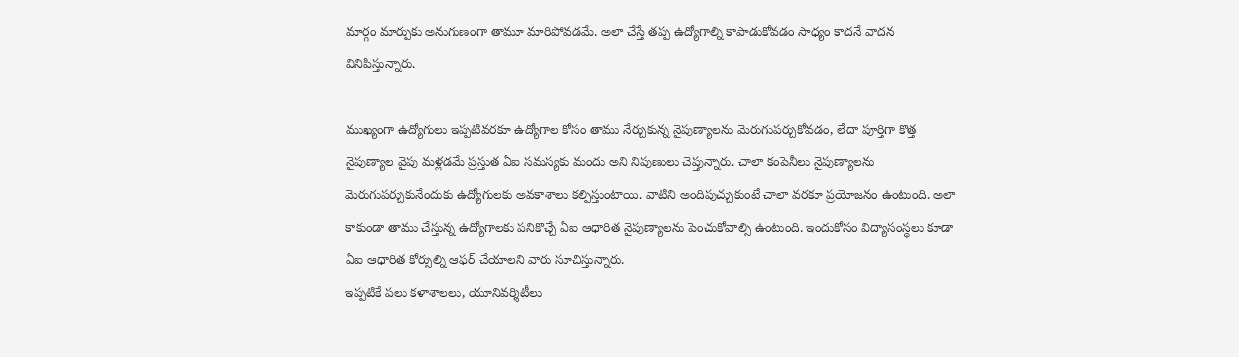మార్గం మార్పుకు అనుగుణంగా తామూ మారిపోవడమే. అలా చేస్తే తప్ప ఉద్యోగాల్ని కాపాడుకోవడం సాధ్యం కాదనే వాదన వినిపిస్తున్నారు.

ముఖ్యంగా ఉద్యోగులు ఇప్పటివరకూ ఉద్యోగాల కోసం తాము నేర్చుకున్న నైపుణ్యాలను మెరుగుపర్చుకోవడం, లేదా పూర్తిగా కొత్త నైపుణ్యాల వైపు మళ్లడమే ప్రస్తుత ఏఐ సమస్యకు మందు అని నిపుణులు చెప్తున్నారు. చాలా కంపెనీలు నైపుణ్యాలను మెరుగుపర్చుకునేందుకు ఉద్యోగులకు అవకాశాలు కల్పిస్తుంటాయి. వాటిని అందిపుచ్చుకుంటే చాలా వరకూ ప్రయోజనం ఉంటుంది. అలా కాకుండా తాము చేస్తున్న ఉద్యోగాలకు పనికొచ్చే ఏఐ ఆధారిత నైపుణ్యాలను పెంచుకోవాల్సి ఉంటుంది. ఇందుకోసం విద్యాసంస్ధలు కూడా ఏఐ ఆధారిత కోర్సుల్ని ఆఫర్ చేయాలని వారు సూచిస్తున్నారు.
ఇప్పటికే పలు కళాశాలలు, యూనివర్శిటీలు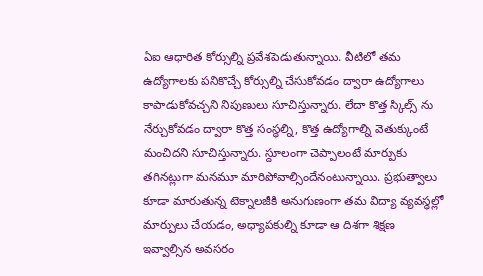ఏఐ ఆధారిత కోర్సుల్ని ప్రవేశపెడుతున్నాయి. వీటిలో తమ ఉద్యోగాలకు పనికొచ్చే కోర్సుల్ని చేసుకోవడం ద్వారా ఉద్యోగాలు కాపాడుకోవచ్చని నిపుణులు సూచిస్తున్నారు. లేదా కొత్త స్కిల్స్ ను నేర్చుకోవడం ద్వారా కొత్త సంస్ధల్ని, కొత్త ఉద్యోగాల్ని వెతుక్కుంటే మంచిదని సూచిస్తున్నారు. స్దూలంగా చెప్పాలంటే మార్పుకు తగినట్లుగా మనమూ మారిపోవాల్సిందేనంటున్నాయి. ప్రభుత్వాలు కూడా మారుతున్న టెక్నాలజీకి అనుగుణంగా తమ విద్యా వ్యవస్ధల్లో మార్పులు చేయడం, అధ్యాపకుల్ని కూడా ఆ దిశగా శిక్షణ ఇవ్వాల్సిన అవసరం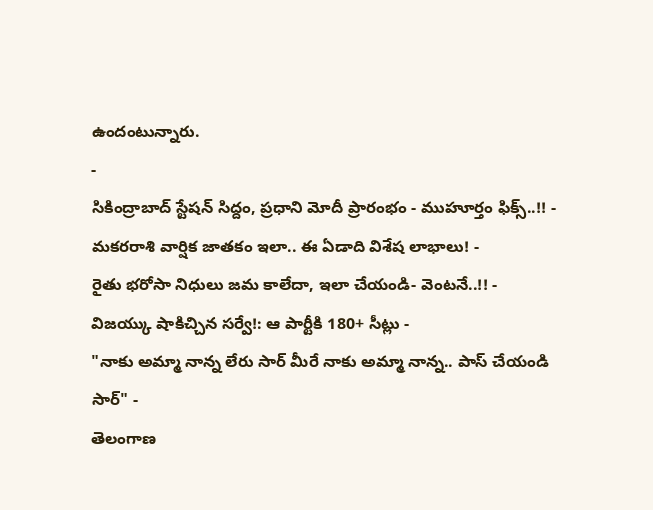ఉందంటున్నారు.
-
సికింద్రాబాద్ స్టేషన్ సిద్దం, ప్రధాని మోదీ ప్రారంభం - ముహూర్తం ఫిక్స్..!! -
మకరరాశి వార్షిక జాతకం ఇలా.. ఈ ఏడాది విశేష లాభాలు! -
రైతు భరోసా నిధులు జమ కాలేదా, ఇలా చేయండి- వెంటనే..!! -
విజయ్కు షాకిచ్చిన సర్వే!: ఆ పార్టీకి 180+ సీట్లు -
"నాకు అమ్మా నాన్న లేరు సార్ మీరే నాకు అమ్మా నాన్న.. పాస్ చేయండి సార్" -
తెలంగాణ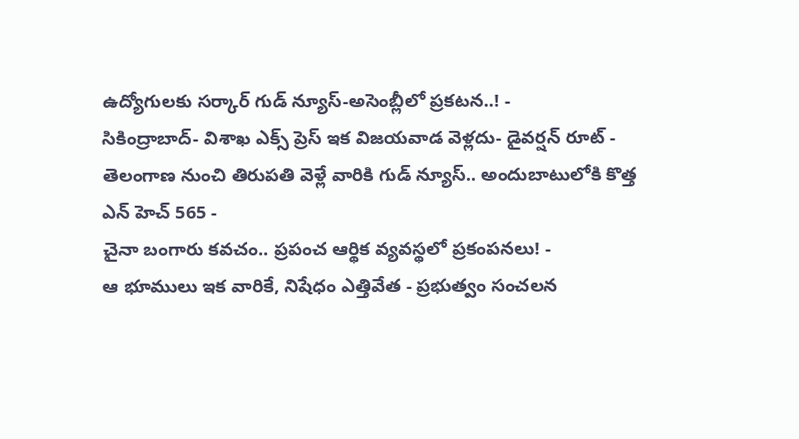ఉద్యోగులకు సర్కార్ గుడ్ న్యూస్-అసెంబ్లీలో ప్రకటన..! -
సికింద్రాబాద్- విశాఖ ఎక్స్ ప్రెస్ ఇక విజయవాడ వెళ్లదు- డైవర్షన్ రూట్ -
తెలంగాణ నుంచి తిరుపతి వెళ్లే వారికి గుడ్ న్యూస్.. అందుబాటులోకి కొత్త ఎన్ హెచ్ 565 -
చైనా బంగారు కవచం.. ప్రపంచ ఆర్థిక వ్యవస్థలో ప్రకంపనలు! -
ఆ భూములు ఇక వారికే, నిషేధం ఎత్తివేత - ప్రభుత్వం సంచలన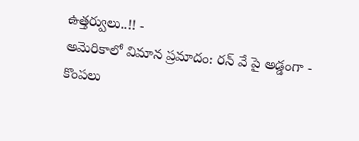ఉత్తర్వులు..!! -
అమెరికాలో విమాన ప్రమాదం: రన్ వే పై అడ్డంగా -
కొంపలు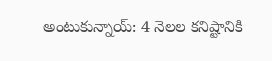అంటుకున్నాయ్: 4 నెలల కనిష్టానికి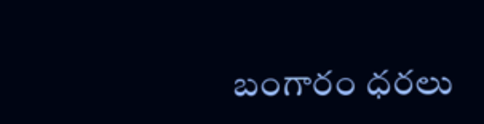బంగారం ధరలు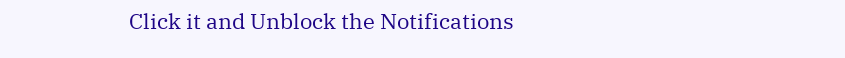Click it and Unblock the Notifications